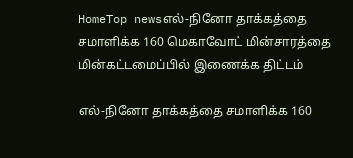HomeTop newsஎல்-நினோ தாக்கத்தை சமாளிக்க 160 மெகாவோட் மின்சாரத்தை மின்கட்டமைப்பில் இணைக்க திட்டம்

எல்-நினோ தாக்கத்தை சமாளிக்க 160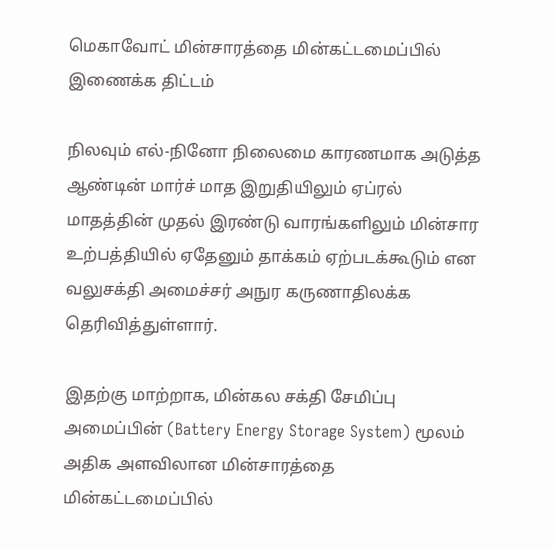மெகாவோட் மின்சாரத்தை மின்கட்டமைப்பில் இணைக்க திட்டம்

நிலவும் எல்-நினோ நிலைமை காரணமாக அடுத்த ஆண்டின் மார்ச் மாத இறுதியிலும் ஏப்ரல் மாதத்தின் முதல் இரண்டு வாரங்களிலும் மின்சார உற்பத்தியில் ஏதேனும் தாக்கம் ஏற்படக்கூடும் என வலுசக்தி அமைச்சர் அநுர கருணாதிலக்க தெரிவித்துள்ளார்.

இதற்கு மாற்றாக, மின்கல சக்தி சேமிப்பு அமைப்பின் (Battery Energy Storage System) மூலம் அதிக அளவிலான மின்சாரத்தை மின்கட்டமைப்பில்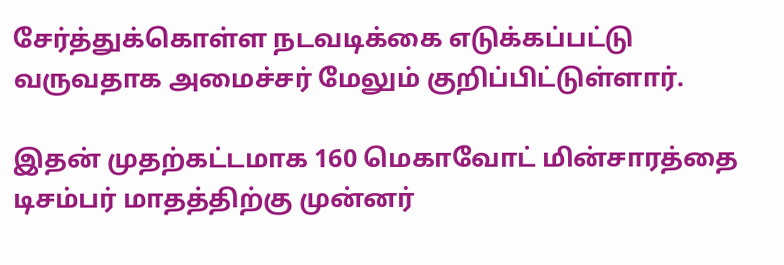சேர்த்துக்கொள்ள நடவடிக்கை எடுக்கப்பட்டு வருவதாக அமைச்சர் மேலும் குறிப்பிட்டுள்ளார்.

இதன் முதற்கட்டமாக 160 மெகாவோட் மின்சாரத்தை டிசம்பர் மாதத்திற்கு முன்னர்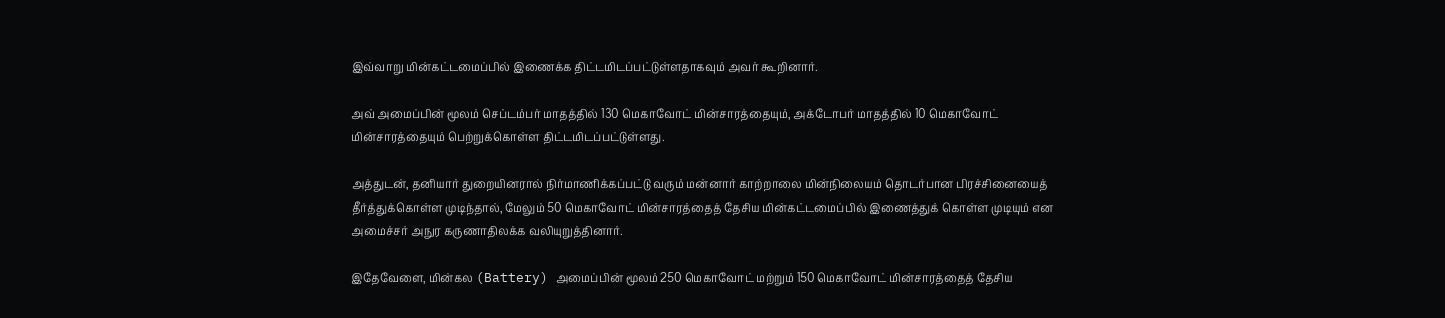இவ்வாறு மின்கட்டமைப்பில் இணைக்க திட்டமிடப்பட்டுள்ளதாகவும் அவர் கூறினார்.

அவ் அமைப்பின் மூலம் செப்டம்பர் மாதத்தில் 130 மெகாவோட் மின்சாரத்தையும், அக்டோபர் மாதத்தில் 10 மெகாவோட் மின்சாரத்தையும் பெற்றுக்கொள்ள திட்டமிடப்பட்டுள்ளது.

அத்துடன், தனியார் துறையினரால் நிர்மாணிக்கப்பட்டு வரும் மன்னார் காற்றாலை மின்நிலையம் தொடர்பான பிரச்சினையைத் தீர்த்துக்கொள்ள முடிந்தால், மேலும் 50 மெகாவோட் மின்சாரத்தைத் தேசிய மின்கட்டமைப்பில் இணைத்துக் கொள்ள முடியும் என அமைச்சர் அநுர கருணாதிலக்க வலியுறுத்தினார்.

இதேவேளை, மின்கல (Battery) அமைப்பின் மூலம் 250 மெகாவோட் மற்றும் 150 மெகாவோட் மின்சாரத்தைத் தேசிய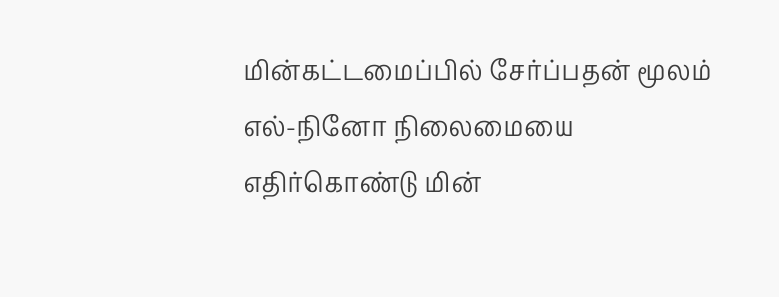மின்கட்டமைப்பில் சேர்ப்பதன் மூலம் எல்-நினோ நிலைமையை எதிர்கொண்டு மின்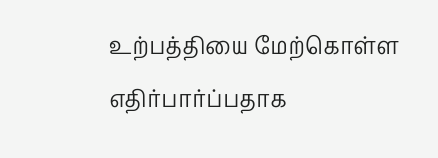உற்பத்தியை மேற்கொள்ள எதிர்பார்ப்பதாக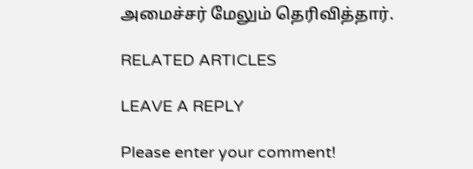அமைச்சர் மேலும் தெரிவித்தார்.

RELATED ARTICLES

LEAVE A REPLY

Please enter your comment!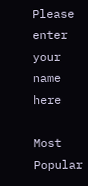Please enter your name here

Most Popular